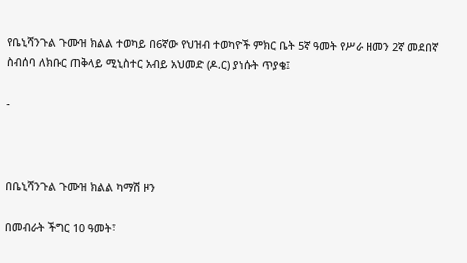የቤኒሻንጉል ጉሙዝ ክልል ተወካይ በ6ኛው የህዝብ ተወካዮች ምክር ቤት 5ኛ ዓመት የሥራ ዘመን 2ኛ መደበኛ ስብሰባ ለክቡር ጠቅላይ ሚኒስተር አብይ አህመድ (ዶ.ር) ያነሱት ጥያቄ፤

-



በቤኒሻንጉል ጉሙዝ ክልል ካማሽ ዞን

በመብራት ችግር 10 ዓመት፣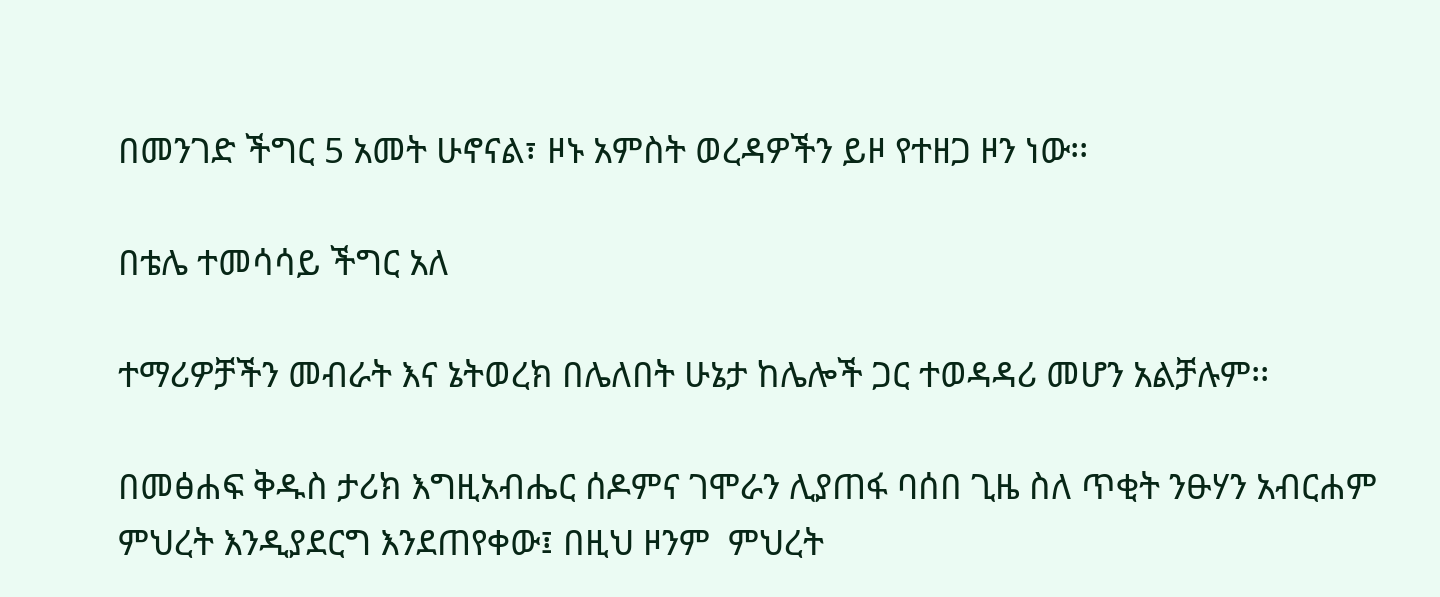በመንገድ ችግር 5 አመት ሁኖናል፣ ዞኑ አምስት ወረዳዎችን ይዞ የተዘጋ ዞን ነው፡፡

በቴሌ ተመሳሳይ ችግር አለ

ተማሪዎቻችን መብራት እና ኔትወረክ በሌለበት ሁኔታ ከሌሎች ጋር ተወዳዳሪ መሆን አልቻሉም፡፡

በመፅሐፍ ቅዱስ ታሪክ እግዚአብሔር ሰዶምና ገሞራን ሊያጠፋ ባሰበ ጊዜ ስለ ጥቂት ንፁሃን አብርሐም ምህረት እንዲያደርግ እንደጠየቀው፤ በዚህ ዞንም  ምህረት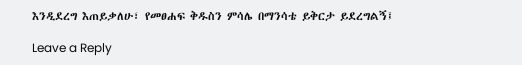እንዲደረግ እጠይቃለሁ፣ የመፀሐፍ ቅዱስን ምሳሌ በማንሳቴ ይቅርታ ይደረግልኝ፤

Leave a Reply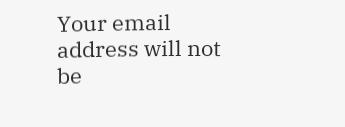Your email address will not be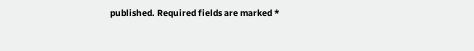published. Required fields are marked *